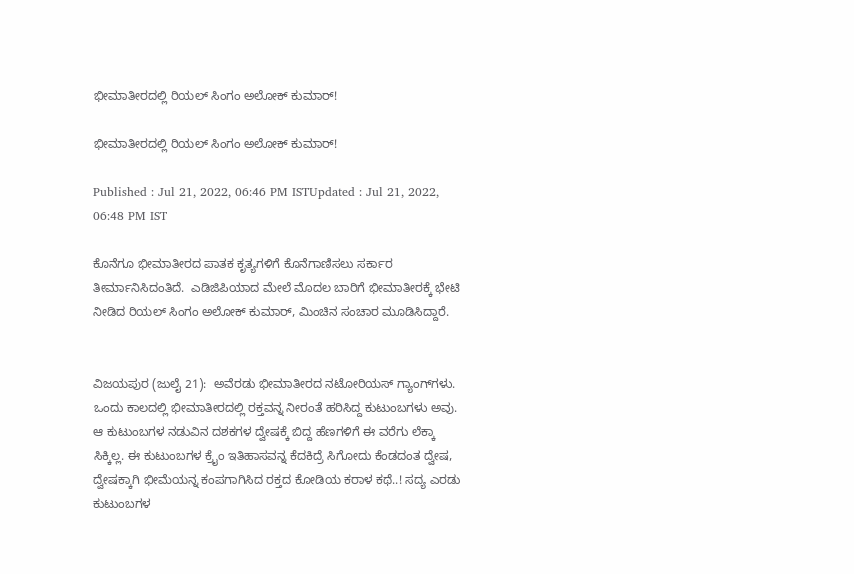ಭೀಮಾತೀರದಲ್ಲಿ ರಿಯಲ್ ಸಿಂಗಂ ಅಲೋಕ್ ಕುಮಾರ್!

ಭೀಮಾತೀರದಲ್ಲಿ ರಿಯಲ್ ಸಿಂಗಂ ಅಲೋಕ್ ಕುಮಾರ್!

Published : Jul 21, 2022, 06:46 PM ISTUpdated : Jul 21, 2022, 06:48 PM IST

ಕೊನೆಗೂ ಭೀಮಾತೀರದ ಪಾತಕ ಕೃತ್ಯಗಳಿಗೆ ಕೊನೆಗಾಣಿಸಲು ಸರ್ಕಾರ ತೀರ್ಮಾನಿಸಿದಂತಿದೆ.  ಎಡಿಜಿಪಿಯಾದ ಮೇಲೆ ಮೊದಲ ಬಾರಿಗೆ ಭೀಮಾತೀರಕ್ಕೆ ಭೇಟಿ ನೀಡಿದ ರಿಯಲ್‌ ಸಿಂಗಂ ಅಲೋಕ್‌ ಕುಮಾರ್‌, ಮಿಂಚಿನ ಸಂಚಾರ ಮೂಡಿಸಿದ್ದಾರೆ.


ವಿಜಯಪುರ (ಜುಲೈ 21):  ಅವೆರಡು ಭೀಮಾತೀರದ ನಟೋರಿಯಸ್‌ ಗ್ಯಾಂಗ್‌ಗಳು. ಒಂದು ಕಾಲದಲ್ಲಿ ಭೀಮಾತೀರದಲ್ಲಿ ರಕ್ತವನ್ನ ನೀರಂತೆ ಹರಿಸಿದ್ದ ಕುಟುಂಬಗಳು ಅವು. ಆ ಕುಟುಂಬಗಳ ನಡುವಿನ ದಶಕಗಳ ದ್ವೇಷಕ್ಕೆ ಬಿದ್ದ ಹೆಣಗಳಿಗೆ ಈ ವರೆಗು ಲೆಕ್ಕಾ ಸಿಕ್ಕಿಲ್ಲ. ಈ ಕುಟುಂಬಗಳ ಕ್ರೈಂ ಇತಿಹಾಸವನ್ನ ಕೆದಕಿದ್ರೆ ಸಿಗೋದು ಕೆಂಡದಂತ ದ್ವೇಷ, ದ್ವೇಷಕ್ಕಾಗಿ ಭೀಮೆಯನ್ನ ಕಂಪಗಾಗಿಸಿದ ರಕ್ತದ ಕೋಡಿಯ ಕರಾಳ ಕಥೆ..! ಸದ್ಯ ಎರಡು ಕುಟುಂಬಗಳ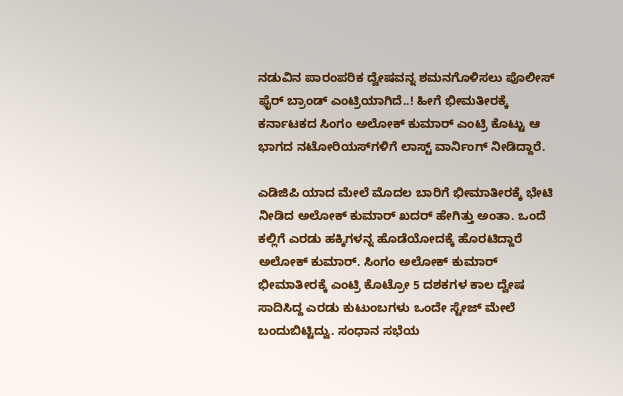ನಡುವಿನ ಪಾರಂಪರಿಕ ದ್ವೇಷವನ್ನ ಶಮನಗೊಳಿಸಲು ಪೊಲೀಸ್‌ ಫೈರ್‌ ಬ್ರಾಂಡ್‌ ಎಂಟ್ರಿಯಾಗಿದೆ..! ಹೀಗೆ ಭೀಮತೀರಕ್ಕೆ ಕರ್ನಾಟಕದ ಸಿಂಗಂ ಅಲೋಕ್‌ ಕುಮಾರ್‌ ಎಂಟ್ರಿ ಕೊಟ್ಟು ಆ ಭಾಗದ ನಟೋರಿಯಸ್‌ಗಳಿಗೆ ಲಾಸ್ಟ್‌ ವಾರ್ನಿಂಗ್‌ ನೀಡಿದ್ದಾರೆ.

ಎಡಿಜಿಪಿ ಯಾದ ಮೇಲೆ ಮೊದಲ ಬಾರಿಗೆ ಭೀಮಾತೀರಕ್ಕೆ ಭೇಟಿ ನೀಡಿದ ಅಲೋಕ್‌ ಕುಮಾರ್‌ ಖದರ್‌ ಹೇಗಿತ್ತು ಅಂತಾ. ಒಂದೆ ಕಲ್ಲಿಗೆ ಎರಡು ಹಕ್ಕಿಗಳನ್ನ ಹೊಡೆಯೋದಕ್ಕೆ ಹೊರಟಿದ್ದಾರೆ ಅಲೋಕ್‌ ಕುಮಾರ್. ಸಿಂಗಂ ಅಲೋಕ್ ಕುಮಾರ್ ಭೀಮಾತೀರಕ್ಕೆ ಎಂಟ್ರಿ ಕೊಟ್ರೋ 5 ದಶಕಗಳ ಕಾಲ ದ್ವೇಷ ಸಾದಿಸಿದ್ದ ಎರಡು ಕುಟುಂಬಗಳು ಒಂದೇ ಸ್ಟೇಜ್ ಮೇಲೆ ಬಂದುಬಿಟ್ಟಿದ್ವು. ಸಂಧಾನ ಸಭೆಯ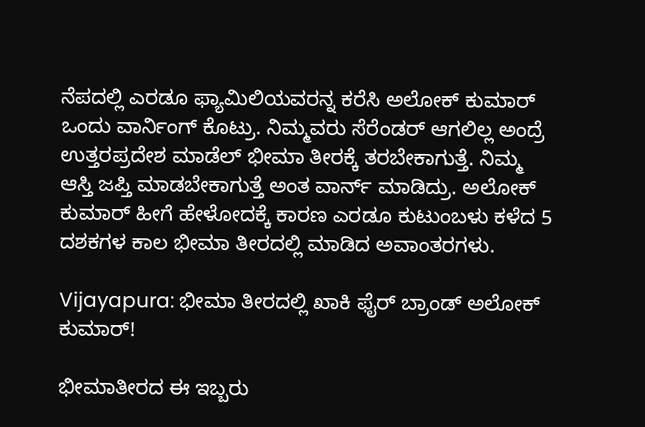ನೆಪದಲ್ಲಿ ಎರಡೂ ಫ್ಯಾಮಿಲಿಯವರನ್ನ ಕರೆಸಿ ಅಲೋಕ್ ಕುಮಾರ್ ಒಂದು ವಾರ್ನಿಂಗ್ ಕೊಟ್ರು. ನಿಮ್ಮವರು ಸೆರೆಂಡರ್ ಆಗಲಿಲ್ಲ ಅಂದ್ರೆ ಉತ್ತರಪ್ರದೇಶ ಮಾಡೆಲ್ ಭೀಮಾ ತೀರಕ್ಕೆ ತರಬೇಕಾಗುತ್ತೆ. ನಿಮ್ಮ ಆಸ್ತಿ ಜಪ್ತಿ ಮಾಡಬೇಕಾಗುತ್ತೆ ಅಂತ ವಾರ್ನ್ ಮಾಡಿದ್ರು. ಅಲೋಕ್ ಕುಮಾರ್ ಹೀಗೆ ಹೇಳೋದಕ್ಕೆ ಕಾರಣ ಎರಡೂ ಕುಟುಂಬಳು ಕಳೆದ 5 ದಶಕಗಳ ಕಾಲ ಭೀಮಾ ತೀರದಲ್ಲಿ ಮಾಡಿದ ಅವಾಂತರಗಳು.

Vijayapura: ಭೀಮಾ ತೀರದಲ್ಲಿ ಖಾಕಿ ಫೈರ್‌ ಬ್ರಾಂಡ್‌ ಅಲೋಕ್‌ ಕುಮಾರ್!

ಭೀಮಾತೀರದ ಈ ಇಬ್ಬರು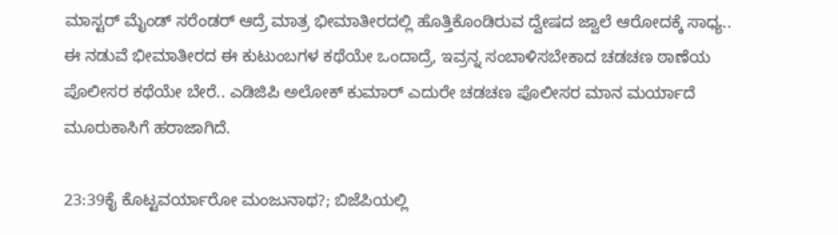ಮಾಸ್ಟರ್‌ ಮೈಂಡ್‌ ಸರೆಂಡರ್‌ ಆದ್ರೆ ಮಾತ್ರ ಭೀಮಾತೀರದಲ್ಲಿ ಹೊತ್ತಿಕೊಂಡಿರುವ ದ್ವೇಷದ ಜ್ವಾಲೆ ಆರೋದಕ್ಕೆ ಸಾಧ್ಯ.. ಈ ನಡುವೆ ಭೀಮಾತೀರದ ಈ ಕುಟುಂಬಗಳ ಕಥೆಯೇ ಒಂದಾದ್ರೆ, ಇವ್ರನ್ನ ಸಂಬಾಳಿಸಬೇಕಾದ ಚಡಚಣ ಠಾಣೆಯ ಪೊಲೀಸರ ಕಥೆಯೇ ಬೇರೆ.. ಎಡಿಜಿಪಿ ಅಲೋಕ್‌ ಕುಮಾರ್‌ ಎದುರೇ ಚಡಚಣ ಪೊಲೀಸರ ಮಾನ ಮರ್ಯಾದೆ ಮೂರುಕಾಸಿಗೆ ಹರಾಜಾಗಿದೆ.

23:39ಕೈ ಕೊಟ್ಟವರ್ಯಾರೋ ಮಂಜುನಾಥ?; ಬಿಜೆಪಿಯಲ್ಲಿ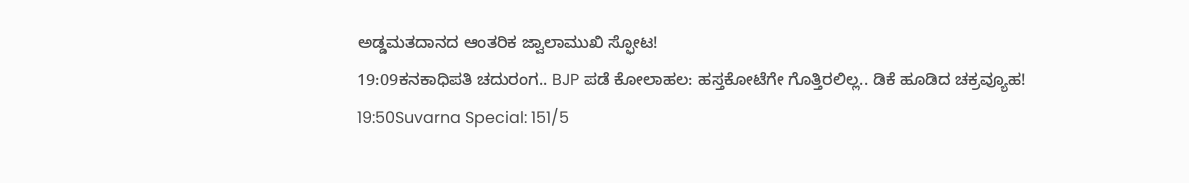ಅಡ್ಡಮತದಾನದ ಆಂತರಿಕ ಜ್ವಾಲಾಮುಖಿ ಸ್ಫೋಟ!
19:09ಕನಕಾಧಿಪತಿ ಚದುರಂಗ.. BJP ಪಡೆ ಕೋಲಾಹಲ: ಹಸ್ತಕೋಟೆಗೇ ಗೊತ್ತಿರಲಿಲ್ಲ.. ಡಿಕೆ ಹೂಡಿದ ಚಕ್ರವ್ಯೂಹ!
19:50Suvarna Special: 151/5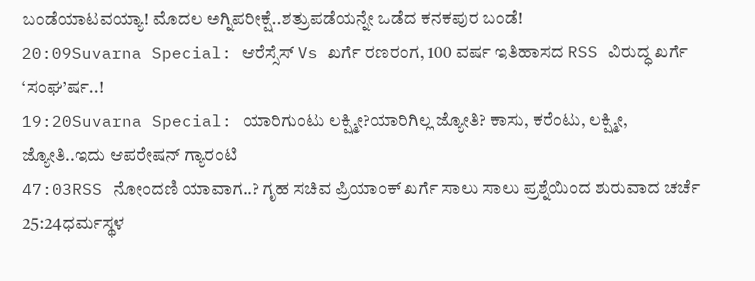ಬಂಡೆಯಾಟವಯ್ಯಾ! ಮೊದಲ ಅಗ್ನಿಪರೀಕ್ಷೆ..ಶತ್ರುಪಡೆಯನ್ನೇ ಒಡೆದ ಕನಕಪುರ ಬಂಡೆ!
20:09Suvarna Special: ಆರೆಸ್ಸೆಸ್ Vs ಖರ್ಗೆ ರಣರಂಗ, 100 ವರ್ಷ ಇತಿಹಾಸದ RSS ವಿರುದ್ಧ ಖರ್ಗೆ ‘ಸಂಘ’ರ್ಷ..!
19:20Suvarna Special: ಯಾರಿಗುಂಟು ಲಕ್ಷ್ಮೀ?ಯಾರಿಗಿಲ್ಲ ಜ್ಯೋತಿ? ಕಾಸು, ಕರೆಂಟು, ಲಕ್ಷ್ಮೀ, ಜ್ಯೋತಿ..ಇದು ಆಪರೇಷನ್ ಗ್ಯಾರಂಟಿ
47:03RSS ನೋಂದಣಿ ಯಾವಾಗ..? ಗೃಹ ಸಚಿವ ಪ್ರಿಯಾಂಕ್ ಖರ್ಗೆ ಸಾಲು ಸಾಲು ಪ್ರಶ್ನೆಯಿಂದ ಶುರುವಾದ ಚರ್ಚೆ
25:24ಧರ್ಮಸ್ಥಳ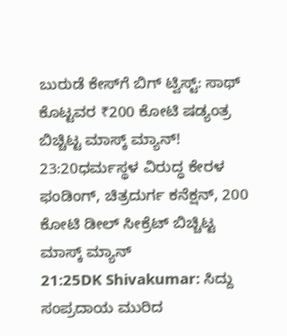ಬುರುಡೆ ಕೇಸ್‌ಗೆ ಬಿಗ್ ಟ್ವಿಸ್ಟ್: ಸಾಥ್ ಕೊಟ್ಟವರ ₹200 ಕೋಟಿ ಷಡ್ಯಂತ್ರ ಬಿಚ್ಚಿಟ್ಟ ಮಾಸ್ಕ್‌ ಮ್ಯಾನ್!
23:20ಧರ್ಮಸ್ಥಳ ವಿರುದ್ಧ ಕೇರಳ ಫಂಡಿಂಗ್, ಚಿತ್ರದುರ್ಗ ಕನೆಕ್ಷನ್, 200 ಕೋಟಿ ಡೀಲ್ ಸೀಕ್ರೆಟ್ ಬಿಚ್ಚಿಟ್ಟ ಮಾಸ್ಕ್ ಮ್ಯಾನ್
21:25DK Shivakumar: ಸಿದ್ದು ಸಂಪ್ರದಾಯ ಮುರಿದ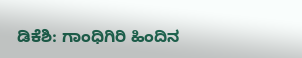ಡಿಕೆಶಿ: ಗಾಂಧಿಗಿರಿ ಹಿಂದಿನ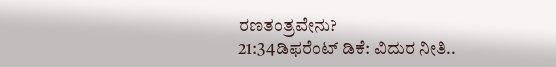ರಣತಂತ್ರವೇನು?
21:34ಡಿಫರೆಂಟ್ ಡಿಕೆ: ವಿದುರ ನೀತಿ..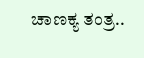ಚಾಣಕ್ಯ ತಂತ್ರ..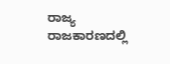ರಾಜ್ಯ ರಾಜಕಾರಣದಲ್ಲಿ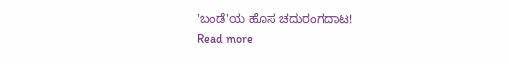'ಬಂಡೆ'ಯ ಹೊಸ ಚದುರಂಗದಾಟ!
Read more